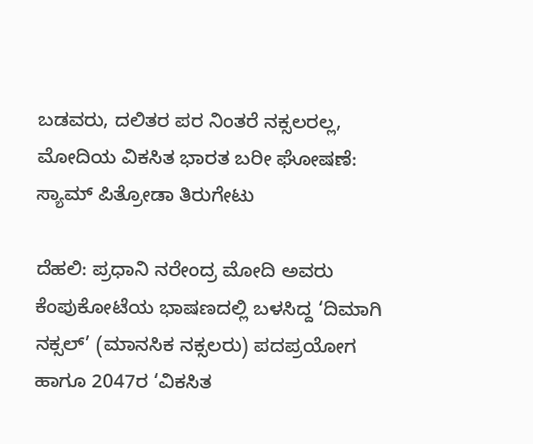ಬಡವರು, ದಲಿತರ ಪರ ನಿಂತರೆ ನಕ್ಸಲರಲ್ಲ, ಮೋದಿಯ ವಿಕಸಿತ ಭಾರತ ಬರೀ ಘೋಷಣೆ: ಸ್ಯಾಮ್ ಪಿತ್ರೋಡಾ ತಿರುಗೇಟು

ದೆಹಲಿ: ಪ್ರಧಾನಿ ನರೇಂದ್ರ ಮೋದಿ ಅವರು ಕೆಂಪುಕೋಟೆಯ ಭಾಷಣದಲ್ಲಿ ಬಳಸಿದ್ದ ‘ದಿಮಾಗಿ ನಕ್ಸಲ್’ (ಮಾನಸಿಕ ನಕ್ಸಲರು) ಪದಪ್ರಯೋಗ ಹಾಗೂ 2047ರ ‘ವಿಕಸಿತ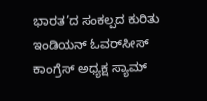ಭಾರತ’ದ ಸಂಕಲ್ಪದ ಕುರಿತು ಇಂಡಿಯನ್ ಓವರ್‌ಸೀಸ್ ಕಾಂಗ್ರೆಸ್ ಅಧ್ಯಕ್ಷ ಸ್ಯಾಮ್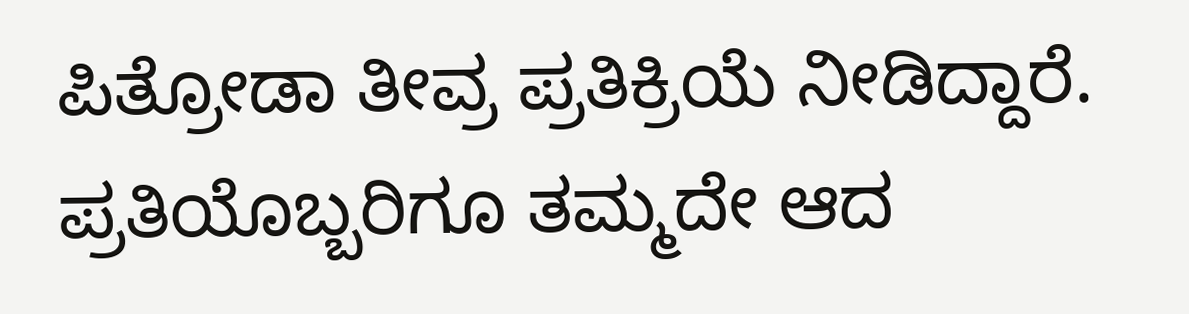ಪಿತ್ರೋಡಾ ತೀವ್ರ ಪ್ರತಿಕ್ರಿಯೆ ನೀಡಿದ್ದಾರೆ. ಪ್ರತಿಯೊಬ್ಬರಿಗೂ ತಮ್ಮದೇ ಆದ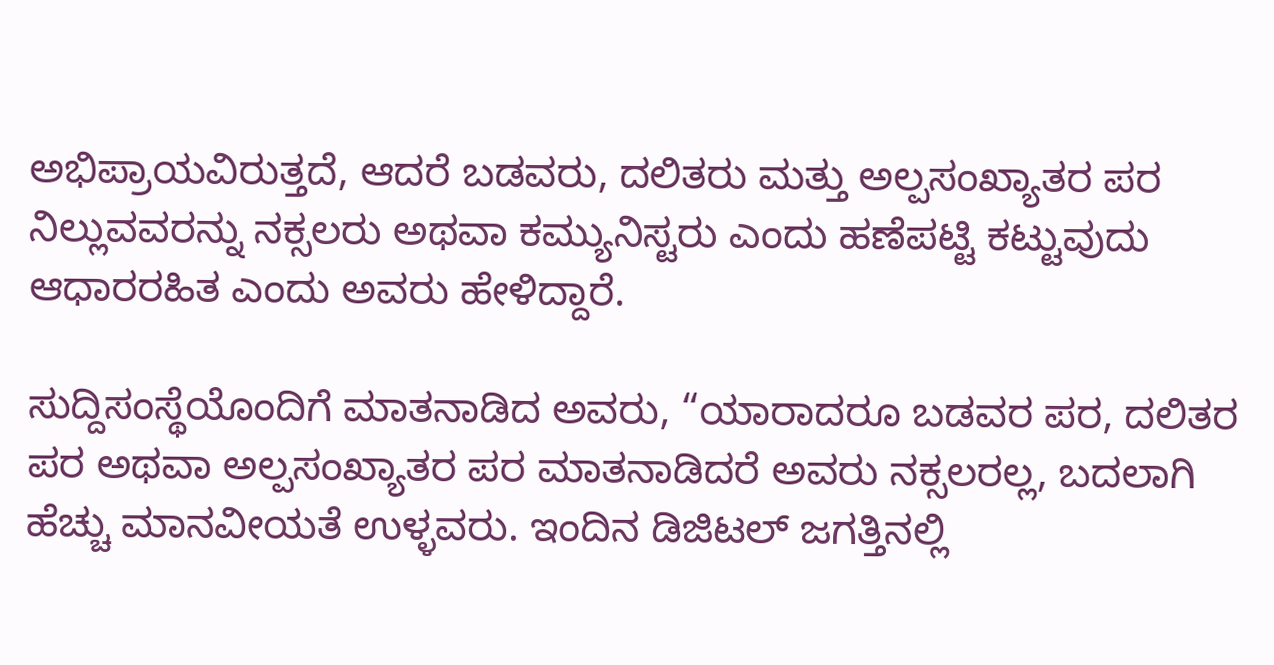ಅಭಿಪ್ರಾಯವಿರುತ್ತದೆ, ಆದರೆ ಬಡವರು, ದಲಿತರು ಮತ್ತು ಅಲ್ಪಸಂಖ್ಯಾತರ ಪರ ನಿಲ್ಲುವವರನ್ನು ನಕ್ಸಲರು ಅಥವಾ ಕಮ್ಯುನಿಸ್ಟರು ಎಂದು ಹಣೆಪಟ್ಟಿ ಕಟ್ಟುವುದು ಆಧಾರರಹಿತ ಎಂದು ಅವರು ಹೇಳಿದ್ದಾರೆ.

ಸುದ್ದಿಸಂಸ್ಥೆಯೊಂದಿಗೆ ಮಾತನಾಡಿದ ಅವರು, “ಯಾರಾದರೂ ಬಡವರ ಪರ, ದಲಿತರ ಪರ ಅಥವಾ ಅಲ್ಪಸಂಖ್ಯಾತರ ಪರ ಮಾತನಾಡಿದರೆ ಅವರು ನಕ್ಸಲರಲ್ಲ, ಬದಲಾಗಿ ಹೆಚ್ಚು ಮಾನವೀಯತೆ ಉಳ್ಳವರು. ಇಂದಿನ ಡಿಜಿಟಲ್ ಜಗತ್ತಿನಲ್ಲಿ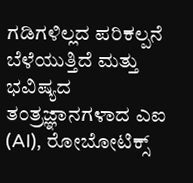ಗಡಿಗಳಿಲ್ಲದ ಪರಿಕಲ್ಪನೆ ಬೆಳೆಯುತ್ತಿದೆ ಮತ್ತು ಭವಿಷ್ಯದ ತಂತ್ರಜ್ಞಾನಗಳಾದ ಎಐ (AI), ರೋಬೋಟಿಕ್ಸ್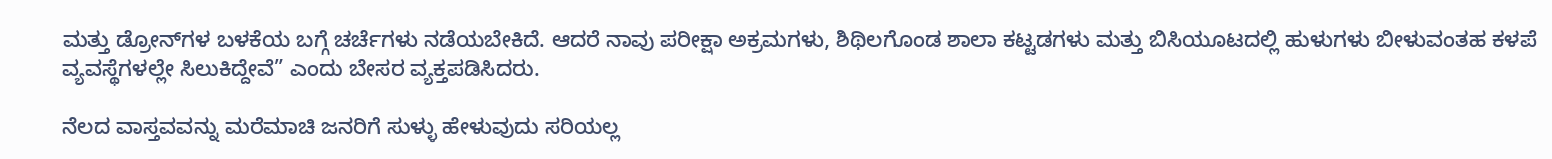ಮತ್ತು ಡ್ರೋನ್‌ಗಳ ಬಳಕೆಯ ಬಗ್ಗೆ ಚರ್ಚೆಗಳು ನಡೆಯಬೇಕಿದೆ. ಆದರೆ ನಾವು ಪರೀಕ್ಷಾ ಅಕ್ರಮಗಳು, ಶಿಥಿಲಗೊಂಡ ಶಾಲಾ ಕಟ್ಟಡಗಳು ಮತ್ತು ಬಿಸಿಯೂಟದಲ್ಲಿ ಹುಳುಗಳು ಬೀಳುವಂತಹ ಕಳಪೆ ವ್ಯವಸ್ಥೆಗಳಲ್ಲೇ ಸಿಲುಕಿದ್ದೇವೆ” ಎಂದು ಬೇಸರ ವ್ಯಕ್ತಪಡಿಸಿದರು.

ನೆಲದ ವಾಸ್ತವವನ್ನು ಮರೆಮಾಚಿ ಜನರಿಗೆ ಸುಳ್ಳು ಹೇಳುವುದು ಸರಿಯಲ್ಲ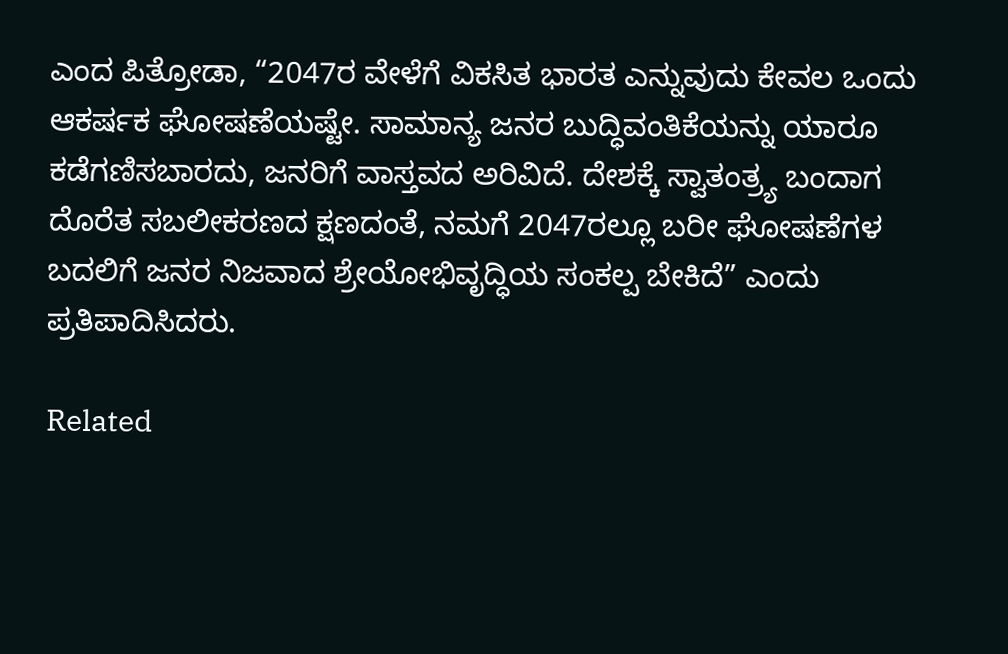ಎಂದ ಪಿತ್ರೋಡಾ, “2047ರ ವೇಳೆಗೆ ವಿಕಸಿತ ಭಾರತ ಎನ್ನುವುದು ಕೇವಲ ಒಂದು ಆಕರ್ಷಕ ಘೋಷಣೆಯಷ್ಟೇ. ಸಾಮಾನ್ಯ ಜನರ ಬುದ್ಧಿವಂತಿಕೆಯನ್ನು ಯಾರೂ ಕಡೆಗಣಿಸಬಾರದು, ಜನರಿಗೆ ವಾಸ್ತವದ ಅರಿವಿದೆ. ದೇಶಕ್ಕೆ ಸ್ವಾತಂತ್ರ್ಯ ಬಂದಾಗ ದೊರೆತ ಸಬಲೀಕರಣದ ಕ್ಷಣದಂತೆ, ನಮಗೆ 2047ರಲ್ಲೂ ಬರೀ ಘೋಷಣೆಗಳ ಬದಲಿಗೆ ಜನರ ನಿಜವಾದ ಶ್ರೇಯೋಭಿವೃದ್ಧಿಯ ಸಂಕಲ್ಪ ಬೇಕಿದೆ” ಎಂದು ಪ್ರತಿಪಾದಿಸಿದರು.

Related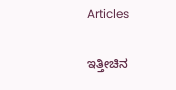Articles

ಇತ್ತೀಚಿನ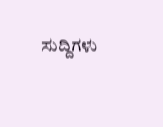ಸುದ್ದಿಗಳು